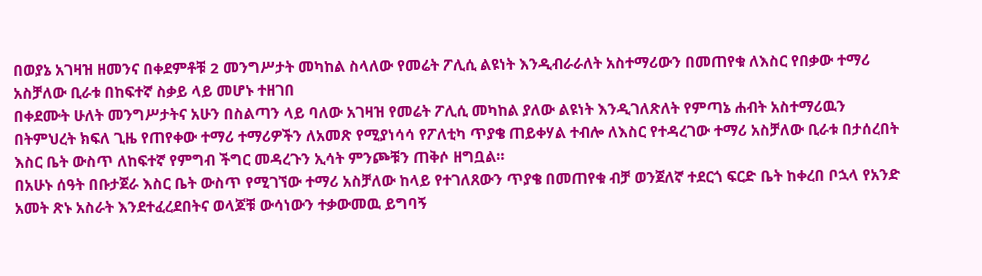በወያኔ አገዛዝ ዘመንና በቀደምቶቹ 2 መንግሥታት መካከል ስላለው የመሬት ፖሊሲ ልዩነት እንዲብራራለት አስተማሪውን በመጠየቁ ለእስር የበቃው ተማሪ አስቻለው ቢራቱ በከፍተኛ ስቃይ ላይ መሆኑ ተዘገበ
በቀደሙት ሁለት መንግሥታትና አሁን በስልጣን ላይ ባለው አገዛዝ የመሬት ፖሊሲ መካከል ያለው ልዩነት እንዲገለጽለት የምጣኔ ሐብት አስተማሪዉን በትምህረት ክፍለ ጊዜ የጠየቀው ተማሪ ተማሪዎችን ለአመጽ የሚያነሳሳ የፖለቲካ ጥያቄ ጠይቀሃል ተብሎ ለእስር የተዳረገው ተማሪ አስቻለው ቢራቱ በታሰረበት እስር ቤት ውስጥ ለከፍተኛ የምግብ ችግር መዳረጉን ኢሳት ምንጮቹን ጠቅሶ ዘግቧል።
በአሁኑ ሰዓት በቡታጀራ እስር ቤት ውስጥ የሚገኘው ተማሪ አስቻለው ከላይ የተገለጸውን ጥያቄ በመጠየቁ ብቻ ወንጀለኛ ተደርጎ ፍርድ ቤት ከቀረበ ቦኋላ የአንድ አመት ጽኑ አስራት እንደተፈረደበትና ወላጆቹ ውሳነውን ተቃውመዉ ይግባኝ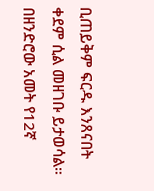ቢጠይቅም ፍርዱ እንጸናበት ቀደም ሲል መዘገቡ ይታወሳል።
በዘንድሮው አመት የ12ኛ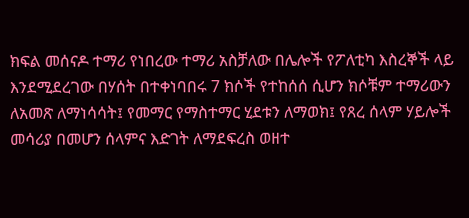ክፍል መሰናዶ ተማሪ የነበረው ተማሪ አስቻለው በሌሎች የፖለቲካ እስረኞች ላይ እንደሚደረገው በሃሰት በተቀነባበሩ 7 ክሶች የተከሰሰ ሲሆን ክሶቹም ተማሪውን ለአመጽ ለማነሳሳት፤ የመማር የማስተማር ሂደቱን ለማወክ፤ የጸረ ሰላም ሃይሎች መሳሪያ በመሆን ሰላምና እድገት ለማደፍረስ ወዘተ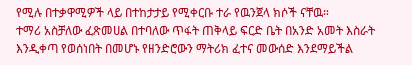የሚሉ በተቃዋሚዎች ላይ በተከታታይ የሚቀርቡ ተራ የዉንጀላ ክሶች ናቸዉ።
ተማሪ አስቻለው ፈጽመሀል በተባለው ጥፋት ጠቅላይ ፍርድ ቤት በአንድ አመት እስራት እንዲቀጣ የወሰነበት በመሆኑ የዘንድሮውን ማትሪክ ፈተና መውሰድ እንደማይችል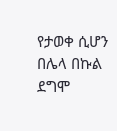የታወቀ ሲሆን በሌላ በኩል ደግሞ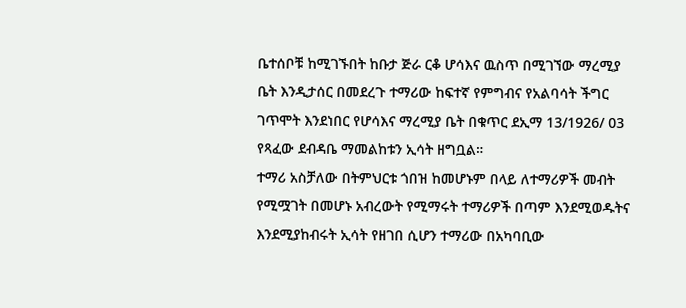ቤተሰቦቹ ከሚገኙበት ከቡታ ጅራ ርቆ ሆሳእና ዉስጥ በሚገኘው ማረሚያ ቤት እንዲታሰር በመደረጉ ተማሪው ከፍተኛ የምግብና የአልባሳት ችግር ገጥሞት እንደነበር የሆሳእና ማረሚያ ቤት በቁጥር ደኢማ 13/1926/ 03 የጻፈው ደብዳቤ ማመልከቱን ኢሳት ዘግቧል።
ተማሪ አስቻለው በትምህርቱ ጎበዝ ከመሆኑም በላይ ለተማሪዎች መብት የሚሟገት በመሆኑ አብረውት የሚማሩት ተማሪዎች በጣም እንደሚወዱትና እንደሚያከብሩት ኢሳት የዘገበ ሲሆን ተማሪው በአካባቢው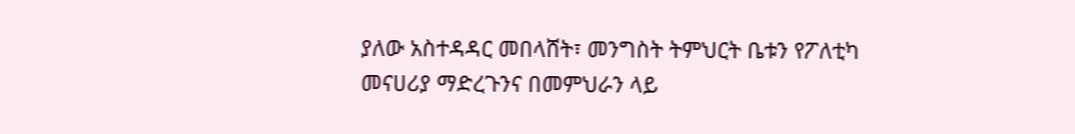ያለው አስተዳዳር መበላሸት፣ መንግስት ትምህርት ቤቱን የፖለቲካ መናሀሪያ ማድረጉንና በመምህራን ላይ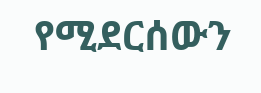የሚደርሰውን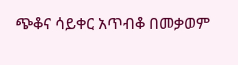ጭቆና ሳይቀር አጥብቆ በመቃወም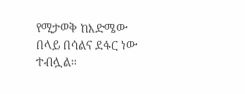የሚታወቅ ከእድሜው በላይ በሳልና ደፋር ነው ተብሏል።